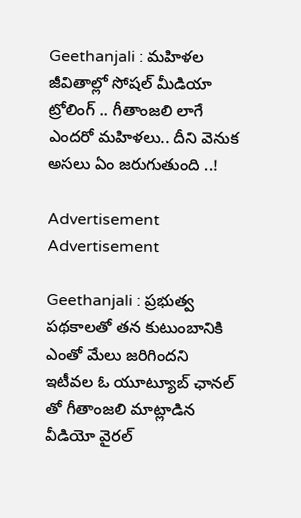Geethanjali : మహిళల జీవితాల్లో సోషల్ మీడియా ట్రోలింగ్ .. గీతాంజలి లాగే ఎందరో మహిళలు.. దీని వెనుక అసలు ఏం జరుగుతుంది ..!

Advertisement
Advertisement

Geethanjali : ప్రభుత్వ పథకాలతో తన కుటుంబానికి ఎంతో మేలు జరిగిందని ఇటీవల ఓ యూట్యూబ్ ఛానల్ తో గీతాంజలి మాట్లాడిన వీడియో వైరల్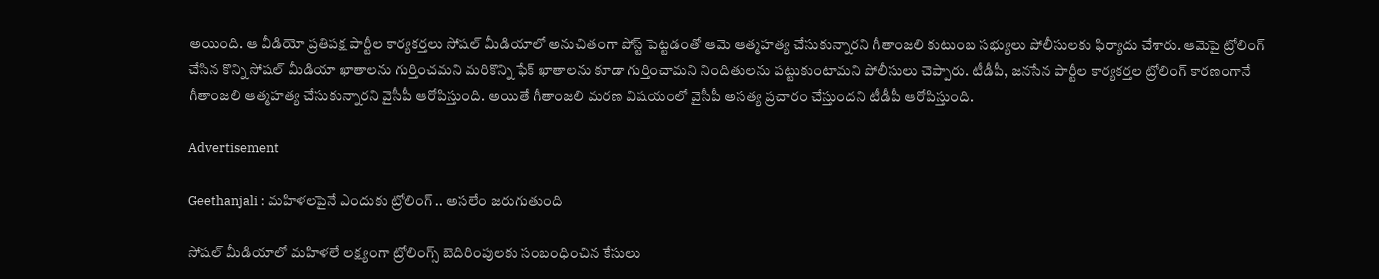అయింది. ఆ వీడియో ప్రతిపక్ష పార్టీల కార్యకర్తలు సోషల్ మీడియాలో అనుచితంగా పోస్ట్ పెట్టడంతో ఆమె ఆత్మహత్య చేసుకున్నారని గీతాంజలి కుటుంబ సభ్యులు పోలీసులకు ఫిర్యాదు చేశారు. ఆమెపై ట్రోలింగ్ చేసిన కొన్ని సోషల్ మీడియా ఖాతాలను గుర్తించమని మరికొన్ని ఫేక్ ఖాతాలను కూడా గుర్తించామని నిందితులను పట్టుకుంటామని పోలీసులు చెప్పారు. టీడీపీ, జనసేన పార్టీల కార్యకర్తల ట్రోలింగ్ కారణంగానే గీతాంజలి ఆత్మహత్య చేసుకున్నారని వైసీపీ ఆరోపిస్తుంది. అయితే గీతాంజలి మరణ విషయంలో వైసీపీ అసత్య ప్రచారం చేస్తుందని టీడీపీ ఆరోపిస్తుంది.

Advertisement

Geethanjali : మహిళలపైనే ఎందుకు ట్రోలింగ్ .. అసలేం జరుగుతుంది

సోషల్ మీడియాలో మహిళలే లక్ష్యంగా ట్రోలింగ్స్ బెదిరింపులకు సంబంధించిన కేసులు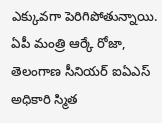ఎక్కువగా పెరిగిపోతున్నాయి. ఏపీ మంత్రి ఆర్కే రోజా, తెలంగాణ సీనియర్ ఐఏఎస్ అధికారి స్మిత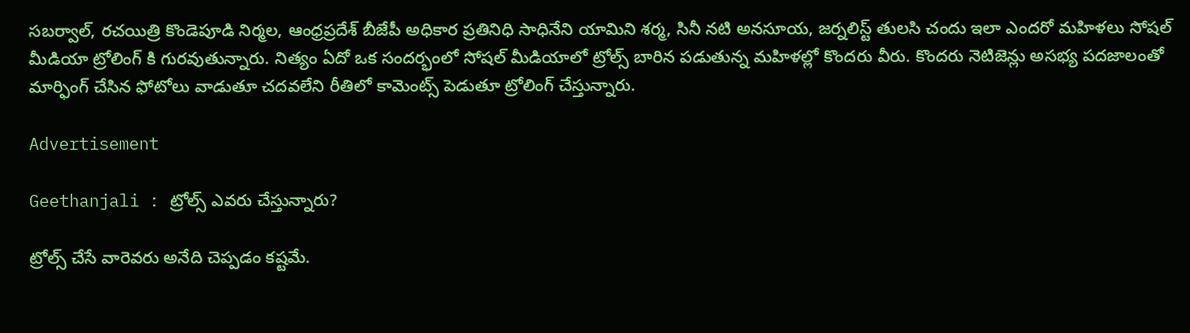సబర్వాల్, రచయిత్రి కొండెపూడి నిర్మల, ఆంధ్రప్రదేశ్ బీజేపీ అధికార ప్రతినిధి సాధినేని యామిని శర్మ, సినీ నటి అనసూయ, జర్నలిస్ట్ తులసి చందు ఇలా ఎందరో మహిళలు సోషల్ మీడియా ట్రోలింగ్ కి గురవుతున్నారు. నిత్యం ఏదో ఒక సందర్భంలో సోషల్ మీడియాలో ట్రోల్స్ బారిన పడుతున్న మహిళల్లో కొందరు వీరు. కొందరు నెటిజెన్లు అసభ్య పదజాలంతో మార్ఫింగ్ చేసిన ఫోటోలు వాడుతూ చదవలేని రీతిలో కామెంట్స్ పెడుతూ ట్రోలింగ్ చేస్తున్నారు.

Advertisement

Geethanjali : ట్రోల్స్ ఎవరు చేస్తున్నారు?

ట్రోల్స్ చేసే వారెవరు అనేది చెప్పడం కష్టమే.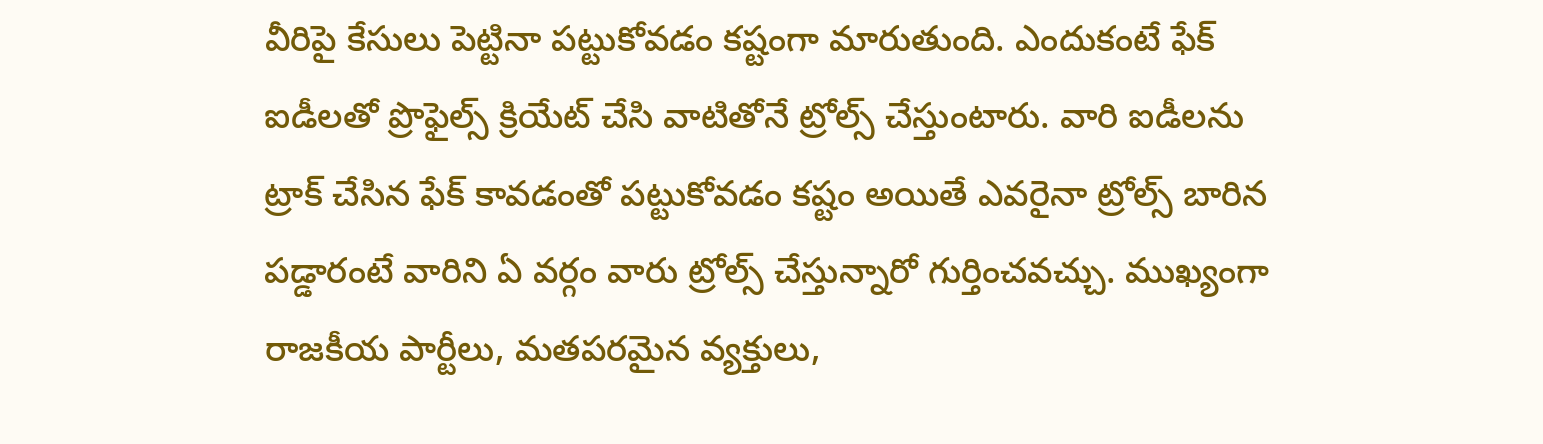వీరిపై కేసులు పెట్టినా పట్టుకోవడం కష్టంగా మారుతుంది. ఎందుకంటే ఫేక్ ఐడీలతో ప్రొఫైల్స్ క్రియేట్ చేసి వాటితోనే ట్రోల్స్ చేస్తుంటారు. వారి ఐడీలను ట్రాక్ చేసిన ఫేక్ కావడంతో పట్టుకోవడం కష్టం అయితే ఎవరైనా ట్రోల్స్ బారిన పడ్డారంటే వారిని ఏ వర్గం వారు ట్రోల్స్ చేస్తున్నారో గుర్తించవచ్చు. ముఖ్యంగా రాజకీయ పార్టీలు, మతపరమైన వ్యక్తులు,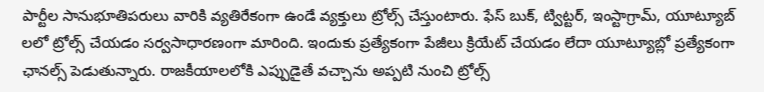పార్టీల సానుభూతిపరులు వారికి వ్యతిరేకంగా ఉండే వ్యక్తులు ట్రోల్స్ చేస్తుంటారు. ఫేస్ బుక్, ట్విట్టర్, ఇంస్టాగ్రామ్, యూట్యూబ్ లలో ట్రోల్స్ చేయడం సర్వసాధారణంగా మారింది. ఇందుకు ప్రత్యేకంగా పేజీలు క్రియేట్ చేయడం లేదా యూట్యూబ్లో ప్రత్యేకంగా ఛానల్స్ పెడుతున్నారు. రాజకీయాలలోకి ఎప్పుడైతే వచ్చాను అప్పటి నుంచి ట్రోల్స్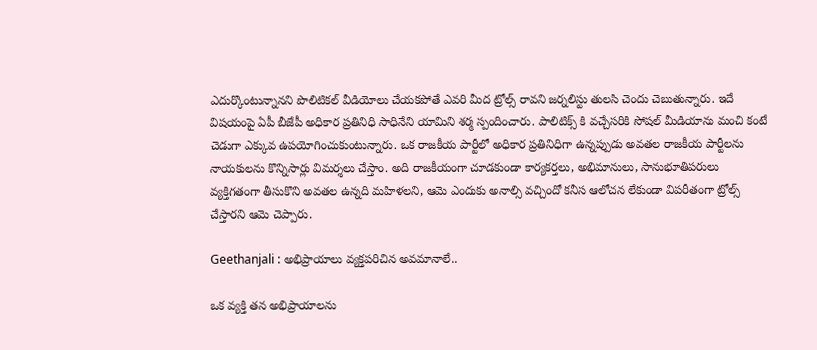ఎదుర్కొంటున్నానని పొలిటికల్ వీడియోలు చేయకపోతే ఎవరి మీద ట్రోల్స్ రావని జర్నలిస్టు తులసి చెందు చెబుతున్నారు. ఇదే విషయంపై ఏపీ బీజేపీ అధికార ప్రతినిధి సాధినేని యామిని శర్మ స్పందించారు. పాలిటిక్స్ కి వచ్చేసరికి సోషల్ మీడియాను మంచి కంటే చెడుగా ఎక్కువ ఉపయోగించుకుంటున్నారు. ఒక రాజకీయ పార్టీలో అధికార ప్రతినిధిగా ఉన్నప్పుడు అవతల రాజకీయ పార్టీలను నాయకులను కొన్నిసార్లు విమర్శలు చేస్తాం. అది రాజకీయంగా చూడకుండా కార్యకర్తలు, అభిమానులు, సానుభూతిపరులు వ్యక్తిగతంగా తీసుకొని అవతల ఉన్నది మహిళలని, ఆమె ఎందుకు అనాల్సి వచ్చిందో కనీస ఆలోచన లేకుండా విపరీతంగా ట్రోల్స్ చేస్తారని ఆమె చెప్పారు.

Geethanjali : అభిప్రాయాలు వ్యక్తపరిచిన అవమానాలే..

ఒక వ్యక్తి తన అభిప్రాయాలను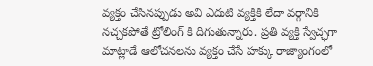వ్యక్తం చేసినప్పుడు అవి ఎదుటి వ్యక్తికి లేదా వర్గానికి నచ్చకపోతే ట్రోలింగ్ కి దిగుతున్నారు. ప్రతి వ్యక్తి స్వేచ్ఛగా మాట్లాడే ఆలోచనలను వ్యక్తం చేసే హక్కు రాజ్యాంగంలో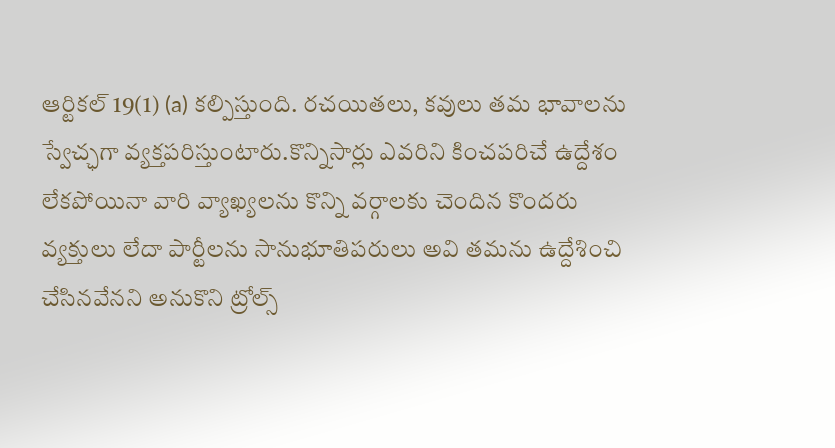ఆర్టికల్ 19(1) (a) కల్పిస్తుంది. రచయితలు, కవులు తమ భావాలను స్వేచ్ఛగా వ్యక్తపరిస్తుంటారు.కొన్నిసార్లు ఎవరిని కించపరిచే ఉద్దేశం లేకపోయినా వారి వ్యాఖ్యలను కొన్ని వర్గాలకు చెందిన కొందరు వ్యక్తులు లేదా పార్టీలను సానుభూతిపరులు అవి తమను ఉద్దేశించి చేసినవేనని అనుకొని ట్రోల్స్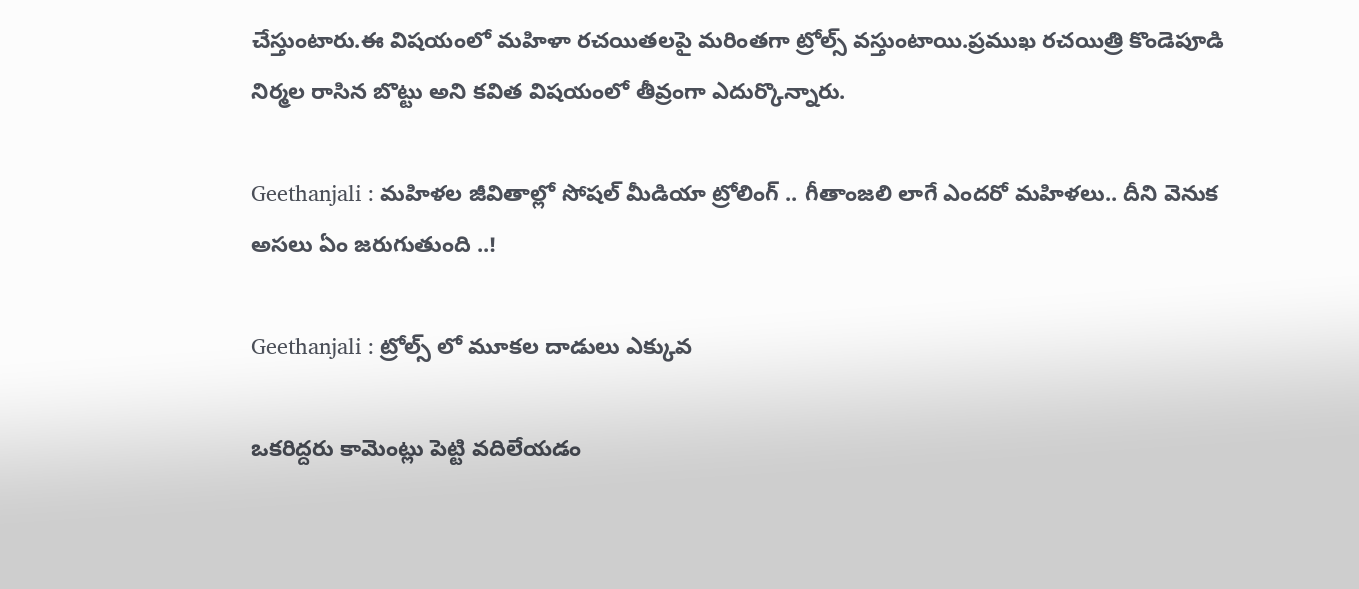చేస్తుంటారు.ఈ విషయంలో మహిళా రచయితలపై మరింతగా ట్రోల్స్ వస్తుంటాయి.ప్రముఖ రచయిత్రి కొండెపూడి నిర్మల రాసిన బొట్టు అని కవిత విషయంలో తీవ్రంగా ఎదుర్కొన్నారు.

Geethanjali : మహిళల జీవితాల్లో సోషల్ మీడియా ట్రోలింగ్ .. గీతాంజలి లాగే ఎందరో మహిళలు.. దీని వెనుక అసలు ఏం జరుగుతుంది ..!

Geethanjali : ట్రోల్స్ లో మూకల దాడులు ఎక్కువ

ఒకరిద్దరు కామెంట్లు పెట్టి వదిలేయడం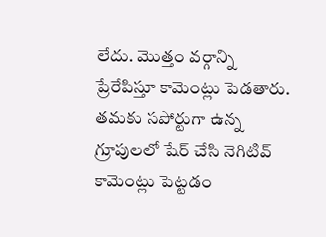లేదు. మొత్తం వర్గాన్ని ప్రేరేపిస్తూ కామెంట్లు పెడతారు. తమకు సపోర్టుగా ఉన్న గ్రూపులలో షేర్ చేసి నెగిటివ్ కామెంట్లు పెట్టడం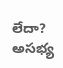లేదా? అసభ్య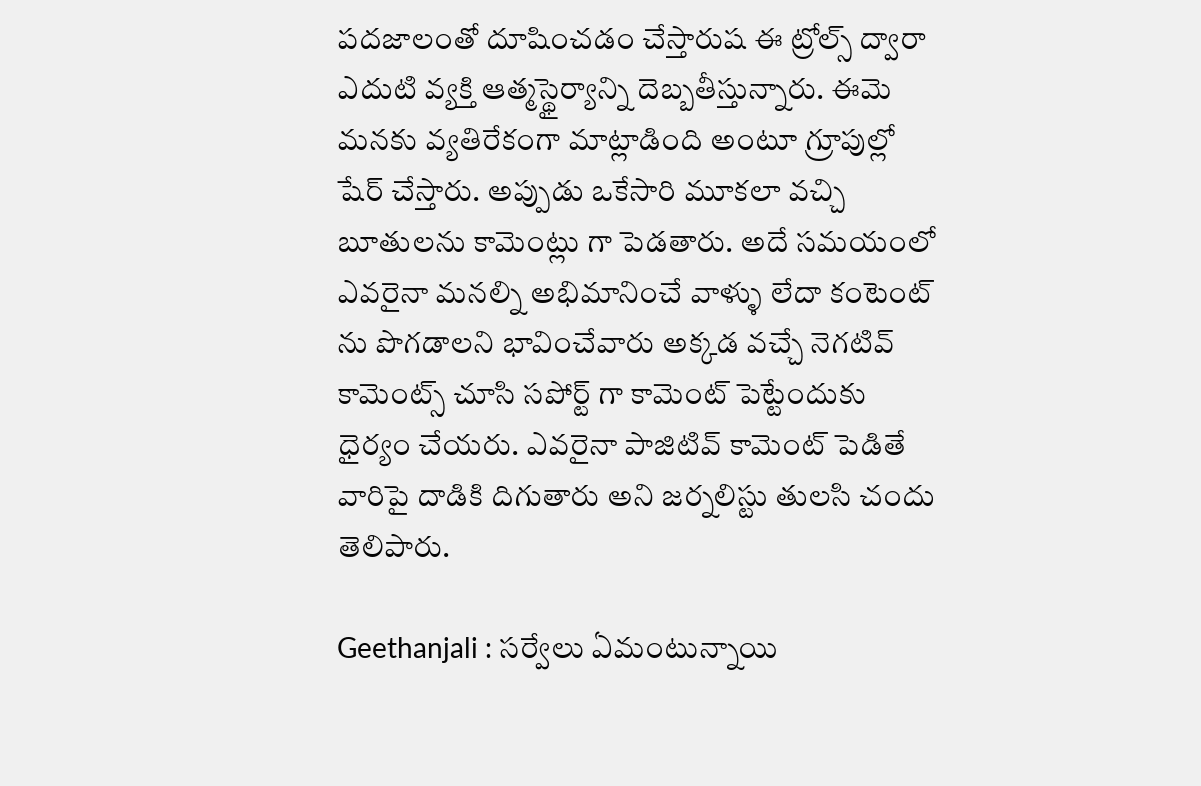పదజాలంతో దూషించడం చేస్తారుష ఈ ట్రోల్స్ ద్వారా ఎదుటి వ్యక్తి ఆత్మస్థైర్యాన్ని దెబ్బతీస్తున్నారు. ఈమె మనకు వ్యతిరేకంగా మాట్లాడింది అంటూ గ్రూపుల్లో షేర్ చేస్తారు. అప్పుడు ఒకేసారి మూకలా వచ్చి బూతులను కామెంట్లు గా పెడతారు. అదే సమయంలో ఎవరైనా మనల్ని అభిమానించే వాళ్ళు లేదా కంటెంట్ ను పొగడాలని భావించేవారు అక్కడ వచ్చే నెగటివ్ కామెంట్స్ చూసి సపోర్ట్ గా కామెంట్ పెట్టేందుకు ధైర్యం చేయరు. ఎవరైనా పాజిటివ్ కామెంట్ పెడితే వారిపై దాడికి దిగుతారు అని జర్నలిస్టు తులసి చందు తెలిపారు.

Geethanjali : సర్వేలు ఏమంటున్నాయి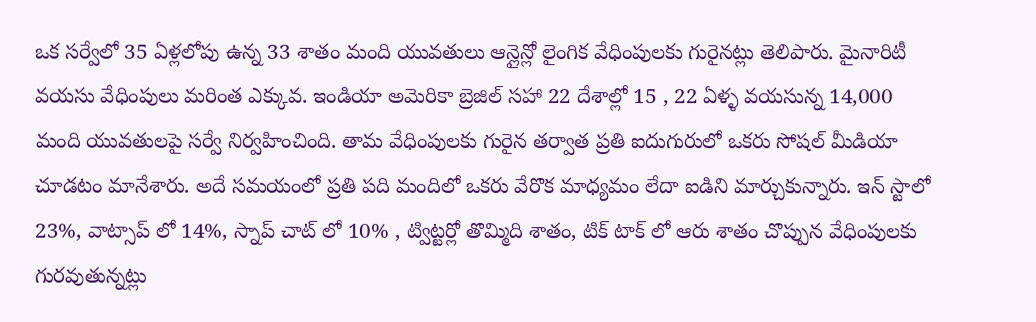ఒక సర్వేలో 35 ఏళ్లలోపు ఉన్న 33 శాతం మంది యువతులు ఆన్లైన్లో లైంగిక వేధింపులకు గురైనట్లు తెలిపారు. మైనారిటీ వయసు వేధింపులు మరింత ఎక్కువ. ఇండియా అమెరికా బ్రెజిల్ సహా 22 దేశాల్లో 15 , 22 ఏళ్ళ వయసున్న 14,000 మంది యువతులపై సర్వే నిర్వహించింది. తామ వేధింపులకు గురైన తర్వాత ప్రతి ఐదుగురులో ఒకరు సోషల్ మీడియా చూడటం మానేశారు. అదే సమయంలో ప్రతి పది మందిలో ఒకరు వేరొక మాధ్యమం లేదా ఐడిని మార్చుకున్నారు. ఇన్ స్టాలో 23%, వాట్సాప్ లో 14%, స్నాప్ చాట్ లో 10% , ట్విట్టర్లో తొమ్మిది శాతం, టిక్ టాక్ లో ఆరు శాతం చొప్పున వేధింపులకు గురవుతున్నట్లు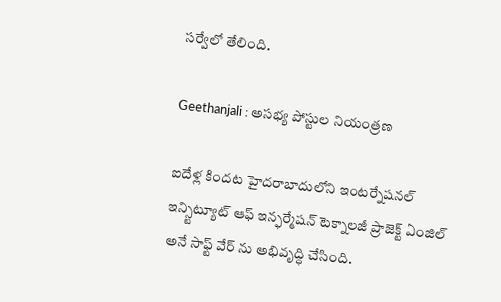సర్వేలో తేలింది.

Geethanjali : అసభ్య పోస్టుల నియంత్రణ

ఐదేళ్ల కిందట హైదరాబాదులోని ఇంటర్నేషనల్ ఇన్స్టిట్యూట్ ఆఫ్ ఇన్ఫర్మేషన్ టెక్నాలజీ ప్రాజెక్ట్ ఏంజిల్ అనే సాఫ్ట్ వేర్ ను అభివృద్ధి చేసింది.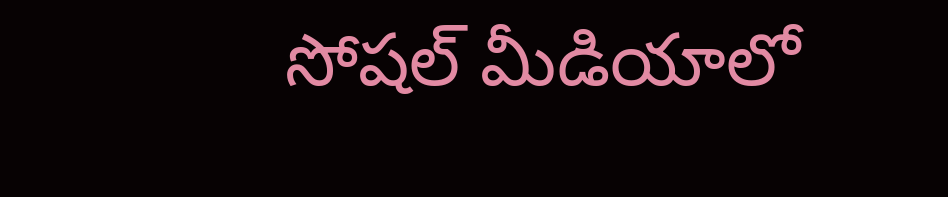సోషల్ మీడియాలో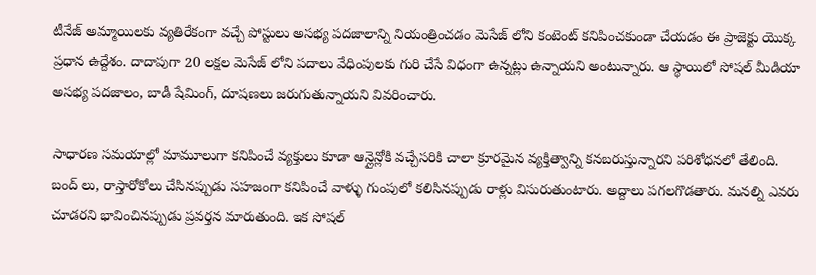టీనేజ్ అమ్మాయిలకు వ్యతిరేకంగా వచ్చే పోస్టులు అసభ్య పదజాలాన్ని నియంత్రించడం మెసేజ్ లోని కంటెంట్ కనిపించకుండా చేయడం ఈ ప్రాజెక్టు యొక్క ప్రధాన ఉద్దేశం. దాదాపుగా 20 లక్షల మెసేజ్ లోని పదాలు వేధింపులకు గురి చేసే విధంగా ఉన్నట్లు ఉన్నాయని అంటున్నారు. ఆ స్థాయిలో సోషల్ మీడియా అసభ్య పదజాలం, బాడీ షేమింగ్, దూషణలు జరుగుతున్నాయని వివరించారు.

సాధారణ సమయాల్లో మామూలుగా కనిపించే వ్యక్తులు కూడా ఆన్లైన్లోకి వచ్చేసరికి చాలా క్రూరమైన వ్యక్తిత్వాన్ని కనబరుస్తున్నారని పరిశోధనలో తేలింది. బంద్ లు, రాస్తారోకోలు చేసినప్పుడు సహజంగా కనిపించే వాళ్ళు గుంపులో కలిసినప్పుడు రాళ్లు విసురుతుంటారు. అద్దాలు పగలగొడతారు. మనల్ని ఎవరు చూడరని భావించినప్పుడు ప్రవర్తన మారుతుంది. ఇక సోషల్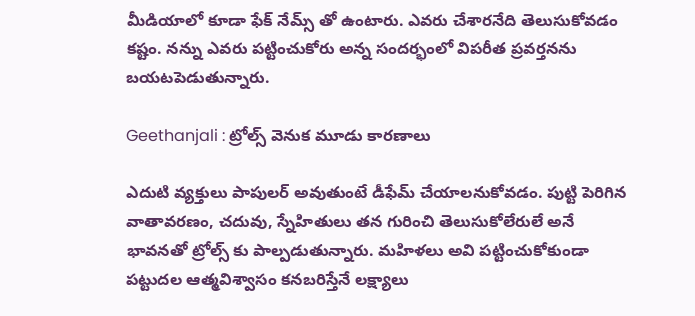మీడియాలో కూడా ఫేక్ నేమ్స్ తో ఉంటారు. ఎవరు చేశారనేది తెలుసుకోవడం కష్టం. నన్ను ఎవరు పట్టించుకోరు అన్న సందర్భంలో విపరీత ప్రవర్తనను బయటపెడుతున్నారు.

Geethanjali : ట్రోల్స్ వెనుక మూడు కారణాలు

ఎదుటి వ్యక్తులు పాపులర్ అవుతుంటే డీఫేమ్ చేయాలనుకోవడం. పుట్టి పెరిగిన వాతావరణం, చదువు, స్నేహితులు తన గురించి తెలుసుకోలేరులే అనే భావనతో ట్రోల్స్ కు పాల్పడుతున్నారు. మహిళలు అవి పట్టించుకోకుండా పట్టుదల ఆత్మవిశ్వాసం కనబరిస్తేనే లక్ష్యాలు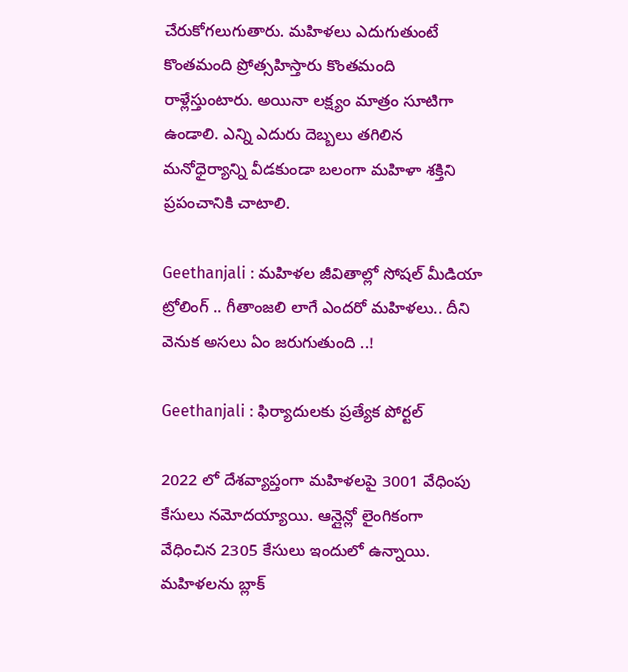చేరుకోగలుగుతారు. మహిళలు ఎదుగుతుంటే కొంతమంది ప్రోత్సహిస్తారు కొంతమంది రాళ్లేస్తుంటారు. అయినా లక్ష్యం మాత్రం సూటిగా ఉండాలి. ఎన్ని ఎదురు దెబ్బలు తగిలిన మనోధైర్యాన్ని వీడకుండా బలంగా మహిళా శక్తిని ప్రపంచానికి చాటాలి.

Geethanjali : మహిళల జీవితాల్లో సోషల్ మీడియా ట్రోలింగ్ .. గీతాంజలి లాగే ఎందరో మహిళలు.. దీని వెనుక అసలు ఏం జరుగుతుంది ..!

Geethanjali : ఫిర్యాదులకు ప్రత్యేక పోర్టల్

2022 లో దేశవ్యాప్తంగా మహిళలపై 3001 వేధింపు కేసులు నమోదయ్యాయి. ఆన్లైన్లో లైంగికంగా వేధించిన 2305 కేసులు ఇందులో ఉన్నాయి. మహిళలను బ్లాక్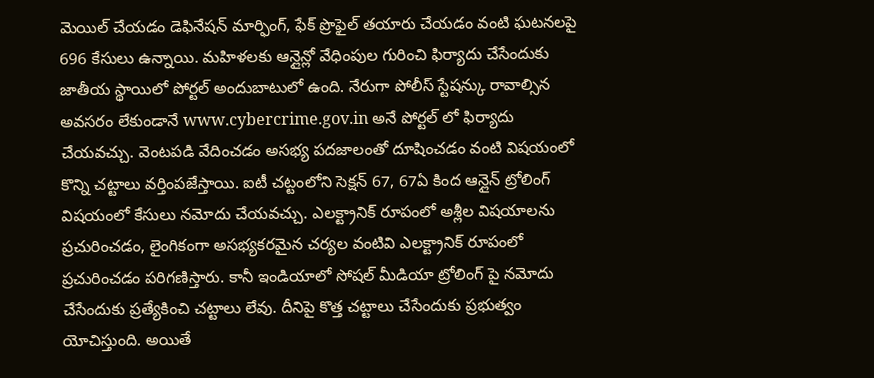మెయిల్ చేయడం డెఫినేషన్ మార్ఫింగ్, ఫేక్ ప్రొఫైల్ తయారు చేయడం వంటి ఘటనలపై 696 కేసులు ఉన్నాయి. మహిళలకు ఆన్లైన్లో వేధింపుల గురించి ఫిర్యాదు చేసేందుకు జాతీయ స్థాయిలో పోర్టల్ అందుబాటులో ఉంది. నేరుగా పోలీస్ స్టేషన్కు రావాల్సిన అవసరం లేకుండానే www.cybercrime.gov.in అనే పోర్టల్ లో ఫిర్యాదు చేయవచ్చు. వెంటపడి వేదించడం అసభ్య పదజాలంతో దూషించడం వంటి విషయంలో కొన్ని చట్టాలు వర్తింపజేస్తాయి. ఐటీ చట్టంలోని సెక్షన్ 67, 67ఏ కింద ఆన్లైన్ ట్రోలింగ్ విషయంలో కేసులు నమోదు చేయవచ్చు. ఎలక్ట్రానిక్ రూపంలో అశ్లీల విషయాలను ప్రచురించడం, లైంగికంగా అసభ్యకరమైన చర్యల వంటివి ఎలక్ట్రానిక్ రూపంలో ప్రచురించడం పరిగణిస్తారు. కానీ ఇండియాలో సోషల్ మీడియా ట్రోలింగ్ పై నమోదు చేసేందుకు ప్రత్యేకించి చట్టాలు లేవు. దీనిపై కొత్త చట్టాలు చేసేందుకు ప్రభుత్వం యోచిస్తుంది. అయితే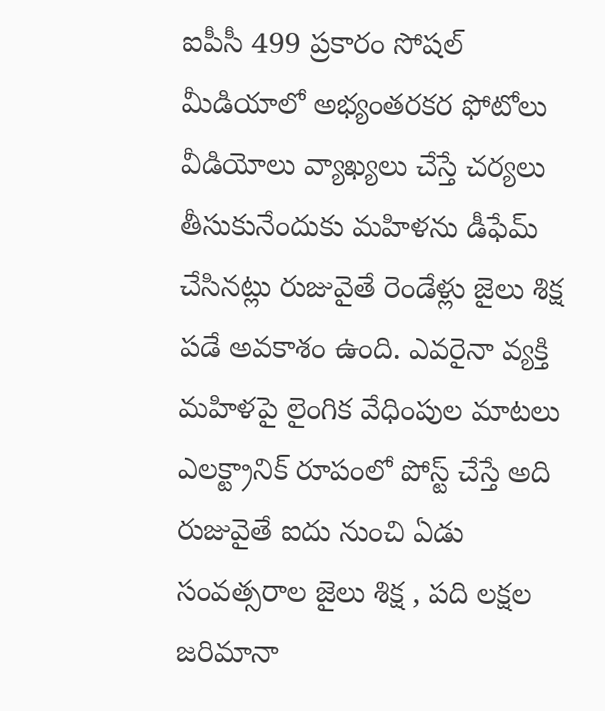ఐపీసీ 499 ప్రకారం సోషల్ మీడియాలో అభ్యంతరకర ఫోటోలు వీడియోలు వ్యాఖ్యలు చేస్తే చర్యలు తీసుకునేందుకు మహిళను డీఫేమ్ చేసినట్లు రుజువైతే రెండేళ్లు జైలు శిక్ష పడే అవకాశం ఉంది. ఎవరైనా వ్యక్తి మహిళపై లైంగిక వేధింపుల మాటలు ఎలక్ట్రానిక్ రూపంలో పోస్ట్ చేస్తే అది రుజువైతే ఐదు నుంచి ఏడు సంవత్సరాల జైలు శిక్ష , పది లక్షల జరిమానా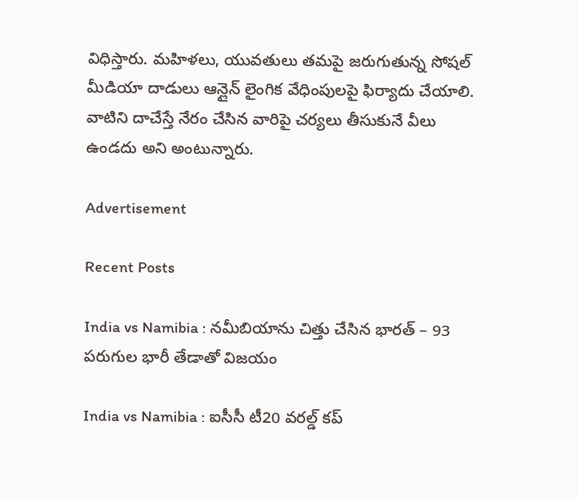విధిస్తారు. మహిళలు, యువతులు తమపై జరుగుతున్న సోషల్ మీడియా దాడులు ఆన్లైన్ లైంగిక వేధింపులపై ఫిర్యాదు చేయాలి. వాటిని దాచేస్తే నేరం చేసిన వారిపై చర్యలు తీసుకునే వీలు ఉండదు అని అంటున్నారు.

Advertisement

Recent Posts

India vs Namibia : నమీబియాను చిత్తు చేసిన భారత్ – 93 పరుగుల భారీ తేడాతో విజయం

India vs Namibia : ఐసీసీ టీ20 వరల్డ్ కప్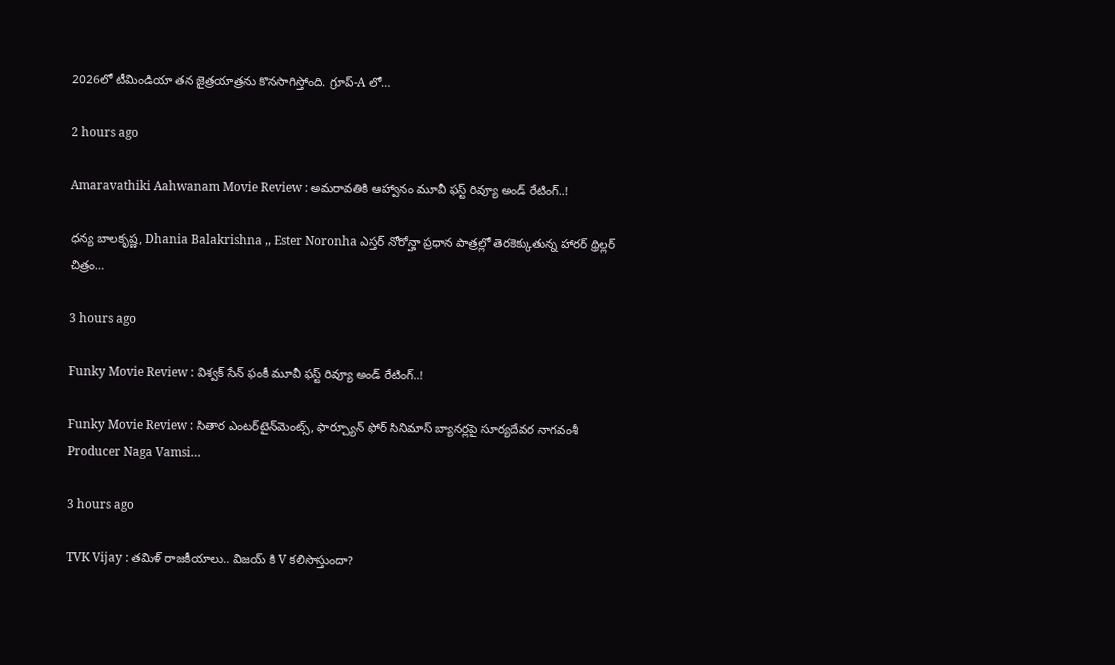2026లో టీమిండియా తన జైత్రయాత్రను కొనసాగిస్తోంది. గ్రూప్-A లో…

2 hours ago

Amaravathiki Aahwanam Movie Review : అమరావతికి ఆహ్వానం మూవీ ఫస్ట్ రివ్యూ అండ్ రేటింగ్..!

ధన్య బాలకృష్ణ, Dhania Balakrishna ,, Ester Noronha ఎస్తర్ నోరోన్హా ప్రధాన పాత్రల్లో తెరకెక్కుతున్న హారర్ థ్రిల్లర్ చిత్రం…

3 hours ago

Funky Movie Review : విశ్వ‌క్ సేన్‌ ఫంకీ మూవీ ఫస్ట్ రివ్యూ అండ్ రేటింగ్..!

Funky Movie Review : సితార ఎంటర్‌టైన్‌మెంట్స్, ఫార్చ్యూన్ ఫోర్ సినిమాస్ బ్యానర్లపై సూర్యదేవర నాగవంశీ  Producer Naga Vamsi…

3 hours ago

TVK Vijay : తమిళ్ రాజకీయాలు.. విజయ్ కి V కలిసొస్తుందా?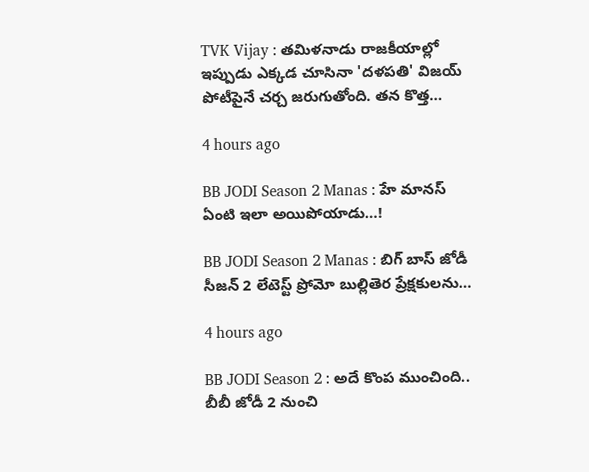TVK Vijay : తమిళనాడు రాజకీయాల్లో ఇప్పుడు ఎక్కడ చూసినా 'దళపతి' విజయ్ పోటీపైనే చర్చ జరుగుతోంది. తన కొత్త…

4 hours ago

BB JODI Season 2 Manas : హే మానస్ ఏంటి ఇలా అయిపోయాడు…!

BB JODI Season 2 Manas : బిగ్ బాస్ జోడీ సీజన్ 2 లేటెస్ట్ ప్రోమో బుల్లితెర ప్రేక్షకులను…

4 hours ago

BB JODI Season 2 : అదే కొంప ముంచింది.. బీబీ జోడీ 2 నుంచి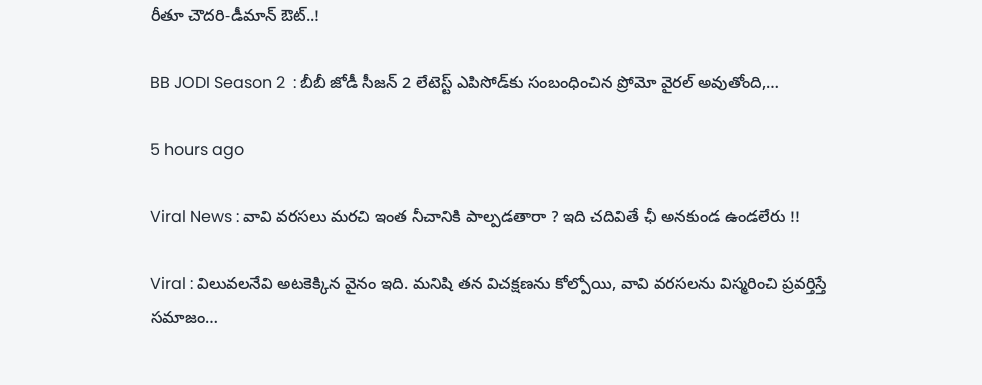రీతూ చౌదరి-డీమాన్ ఔట్..!

BB JODI Season 2  : బీబీ జోడీ సీజన్ 2 లేటెస్ట్ ఎపిసోడ్‌కు సంబంధించిన ప్రోమో వైరల్ అవుతోంది,…

5 hours ago

Viral News : వావి వరసలు మరచి ఇంత నీచానికి పాల్పడతారా ? ఇది చదివితే ఛీ అనకుండ ఉండలేరు !!

Viral : విలువలనేవి అటకెక్కిన వైనం ఇది. మనిషి తన విచక్షణను కోల్పోయి, వావి వరసలను విస్మరించి ప్రవర్తిస్తే సమాజం…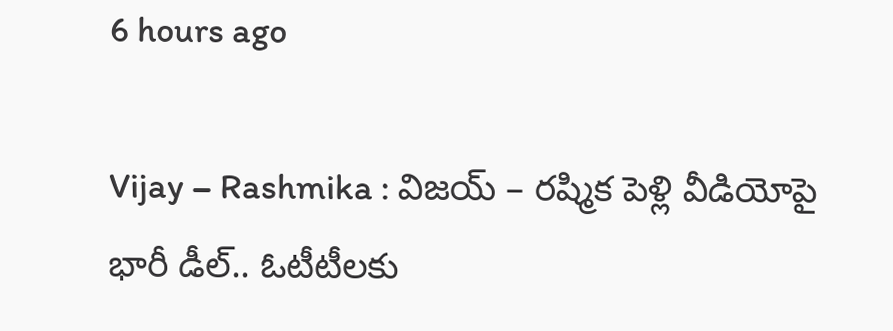6 hours ago

Vijay – Rashmika : విజయ్ – రష్మిక పెళ్లి వీడియోపై భారీ డీల్.. ఓటీటీలకు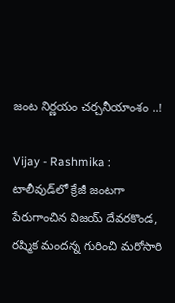జంట నిర్ణయం చర్చనీయాంశం ..!

Vijay - Rashmika : టాలీవుడ్‌లో క్రేజీ జంటగా పేరుగాంచిన విజయ్ దేవరకొండ, రష్మిక మందన్న గురించి మరోసారి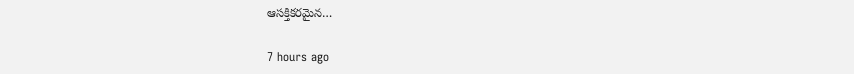ఆసక్తికరమైన…

7 hours ago